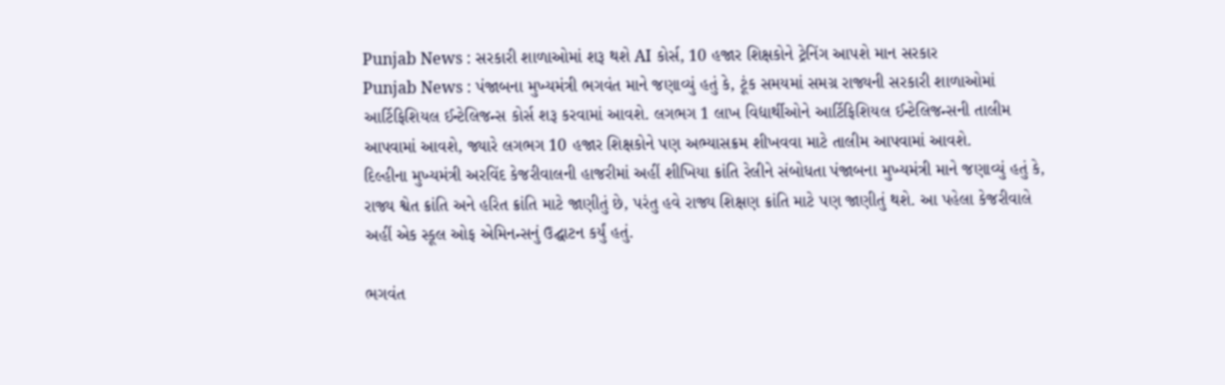Punjab News : સરકારી શાળાઓમાં શરૂ થશે AI કોર્સ, 10 હજાર શિક્ષકોને ટ્રેનિંગ આપશે માન સરકાર
Punjab News : પંજાબના મુખ્યમંત્રી ભગવંત માને જણાવ્યું હતું કે, ટૂંક સમયમાં સમગ્ર રાજ્યની સરકારી શાળાઓમાં આર્ટિફિશિયલ ઈન્ટેલિજન્સ કોર્સ શરૂ કરવામાં આવશે. લગભગ 1 લાખ વિદ્યાર્થીઓને આર્ટિફિશિયલ ઈન્ટેલિજન્સની તાલીમ આપવામાં આવશે, જ્યારે લગભગ 10 હજાર શિક્ષકોને પણ અભ્યાસક્રમ શીખવવા માટે તાલીમ આપવામાં આવશે.
દિલ્હીના મુખ્યમંત્રી અરવિંદ કેજરીવાલની હાજરીમાં અહીં શીખિયા ક્રાંતિ રેલીને સંબોધતા પંજાબના મુખ્યમંત્રી માને જણાવ્યું હતું કે, રાજ્ય શ્વેત ક્રાંતિ અને હરિત ક્રાંતિ માટે જાણીતું છે, પરંતુ હવે રાજ્ય શિક્ષણ ક્રાંતિ માટે પણ જાણીતું થશે. આ પહેલા કેજરીવાલે અહીં એક સ્કૂલ ઓફ એમિનન્સનું ઉદ્ઘાટન કર્યું હતું.

ભગવંત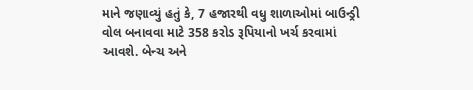માને જણાવ્યું હતું કે, 7 હજારથી વધુ શાળાઓમાં બાઉન્ડ્રી વોલ બનાવવા માટે 358 કરોડ રૂપિયાનો ખર્ચ કરવામાં આવશે. બેન્ચ અને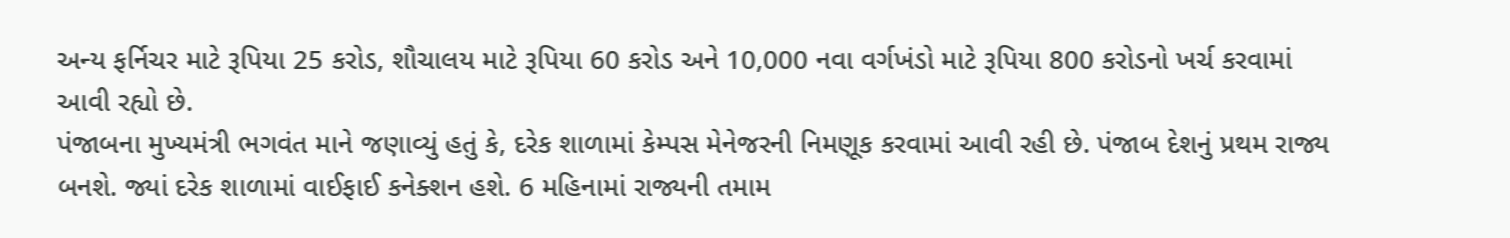અન્ય ફર્નિચર માટે રૂપિયા 25 કરોડ, શૌચાલય માટે રૂપિયા 60 કરોડ અને 10,000 નવા વર્ગખંડો માટે રૂપિયા 800 કરોડનો ખર્ચ કરવામાં આવી રહ્યો છે.
પંજાબના મુખ્યમંત્રી ભગવંત માને જણાવ્યું હતું કે, દરેક શાળામાં કેમ્પસ મેનેજરની નિમણૂક કરવામાં આવી રહી છે. પંજાબ દેશનું પ્રથમ રાજ્ય બનશે. જ્યાં દરેક શાળામાં વાઈફાઈ કનેક્શન હશે. 6 મહિનામાં રાજ્યની તમામ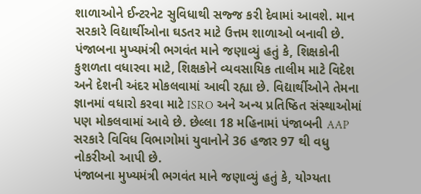શાળાઓને ઈન્ટરનેટ સુવિધાથી સજ્જ કરી દેવામાં આવશે. માન સરકારે વિદ્યાર્થીઓના ઘડતર માટે ઉત્તમ શાળાઓ બનાવી છે.
પંજાબના મુખ્યમંત્રી ભગવંત માને જણાવ્યું હતું કે, શિક્ષકોની કુશળતા વધારવા માટે, શિક્ષકોને વ્યવસાયિક તાલીમ માટે વિદેશ અને દેશની અંદર મોકલવામાં આવી રહ્યા છે. વિદ્યાર્થીઓને તેમના જ્ઞાનમાં વધારો કરવા માટે ISRO અને અન્ય પ્રતિષ્ઠિત સંસ્થાઓમાં પણ મોકલવામાં આવે છે. છેલ્લા 18 મહિનામાં પંજાબની AAP સરકારે વિવિધ વિભાગોમાં યુવાનોને 36 હજાર 97 થી વધુ નોકરીઓ આપી છે.
પંજાબના મુખ્યમંત્રી ભગવંત માને જણાવ્યું હતું કે, યોગ્યતા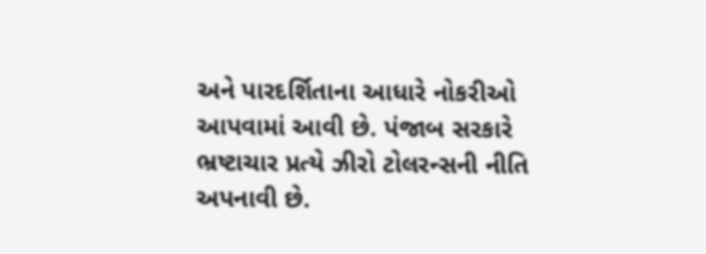અને પારદર્શિતાના આધારે નોકરીઓ આપવામાં આવી છે. પંજાબ સરકારે ભ્રષ્ટાચાર પ્રત્યે ઝીરો ટોલરન્સની નીતિ અપનાવી છે.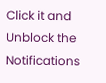Click it and Unblock the Notifications